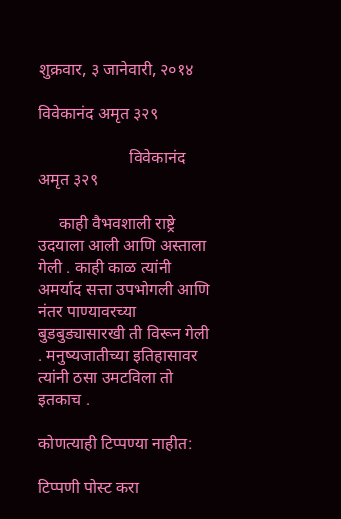शुक्रवार, ३ जानेवारी, २०१४

विवेकानंद अमृत ३२९

                      विवेकानंद अमृत ३२९

     काही वैभवशाली राष्ट्रे उदयाला आली आणि अस्ताला गेली . काही काळ त्यांनी अमर्याद सत्ता उपभोगली आणि नंतर पाण्यावरच्या बुडबुड्यासारखी ती विरून गेली . मनुष्यजातीच्या इतिहासावर त्यांनी ठसा उमटविला तो इतकाच .

कोणत्याही टिप्पण्‍या नाहीत:

टिप्पणी पोस्ट करा